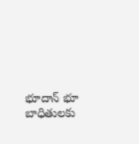భూదాన్ భూ బాధితులకు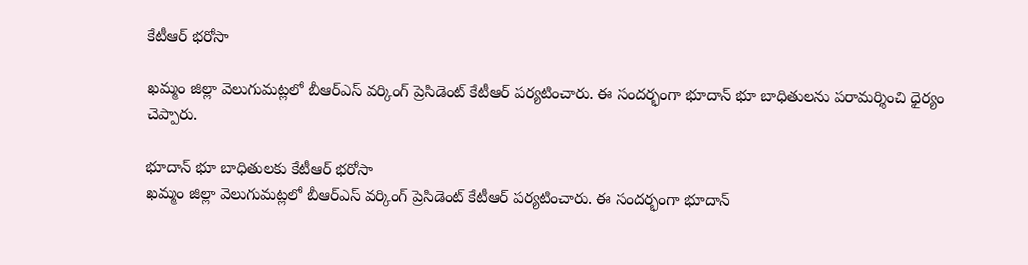కేటీఆర్ భరోసా

ఖమ్మం జిల్లా వెలుగుమట్లలో బీఆర్ఎస్ వర్కింగ్ ప్రెసిడెంట్ కేటీఆర్ పర్యటించారు. ఈ సందర్భంగా భూదాన్ భూ బాధితులను పరామర్శించి ధైర్యం చెప్పారు.

భూదాన్ భూ బాధితులకు కేటీఆర్ భరోసా
ఖమ్మం జిల్లా వెలుగుమట్లలో బీఆర్ఎస్ వర్కింగ్ ప్రెసిడెంట్ కేటీఆర్ పర్యటించారు. ఈ సందర్భంగా భూదాన్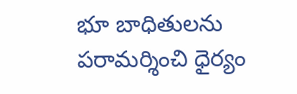భూ బాధితులను పరామర్శించి ధైర్యం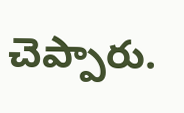చెప్పారు.